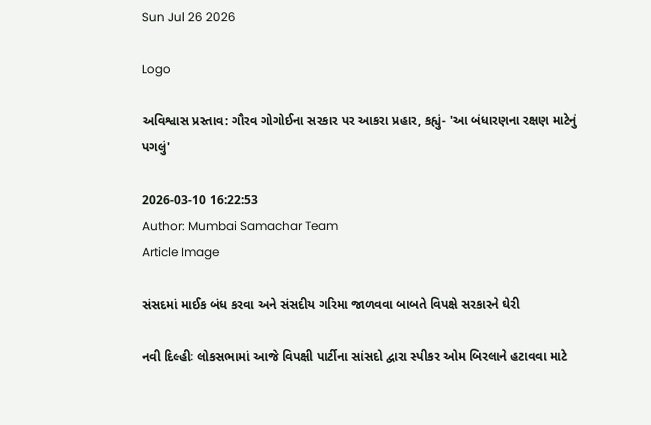Sun Jul 26 2026

Logo

અવિશ્વાસ પ્રસ્તાવ: ગૌરવ ગોગોઈના સરકાર પર આકરા પ્રહાર, કહ્યું- 'આ બંધારણના રક્ષણ માટેનું પગલું'

2026-03-10 16:22:53
Author: Mumbai Samachar Team
Article Image

સંસદમાં માઈક બંધ કરવા અને સંસદીય ગરિમા જાળવવા બાબતે વિપક્ષે સરકારને ઘેરી

નવી દિલ્હીઃ લોકસભામાં આજે વિપક્ષી પાર્ટીના સાંસદો દ્વારા સ્પીકર ઓમ બિરલાને હટાવવા માટે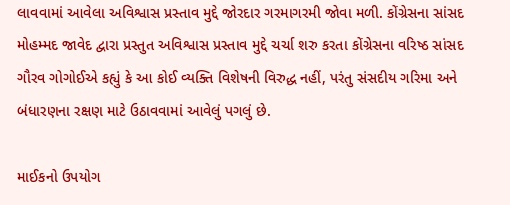લાવવામાં આવેલા અવિશ્વાસ પ્રસ્તાવ મુદ્દે જોરદાર ગરમાગરમી જોવા મળી. કોંગ્રેસના સાંસદ મોહમ્મદ જાવેદ દ્વારા પ્રસ્તુત અવિશ્વાસ પ્રસ્તાવ મુદ્દે ચર્ચા શરુ કરતા કોંગ્રેસના વરિષ્ઠ સાંસદ ગૌરવ ગોગોઈએ કહ્યું કે આ કોઈ વ્યક્તિ વિશેષની વિરુદ્ધ નહીં, પરંતુ સંસદીય ગરિમા અને બંધારણના રક્ષણ માટે ઉઠાવવામાં આવેલું પગલું છે.

માઈકનો ઉપયોગ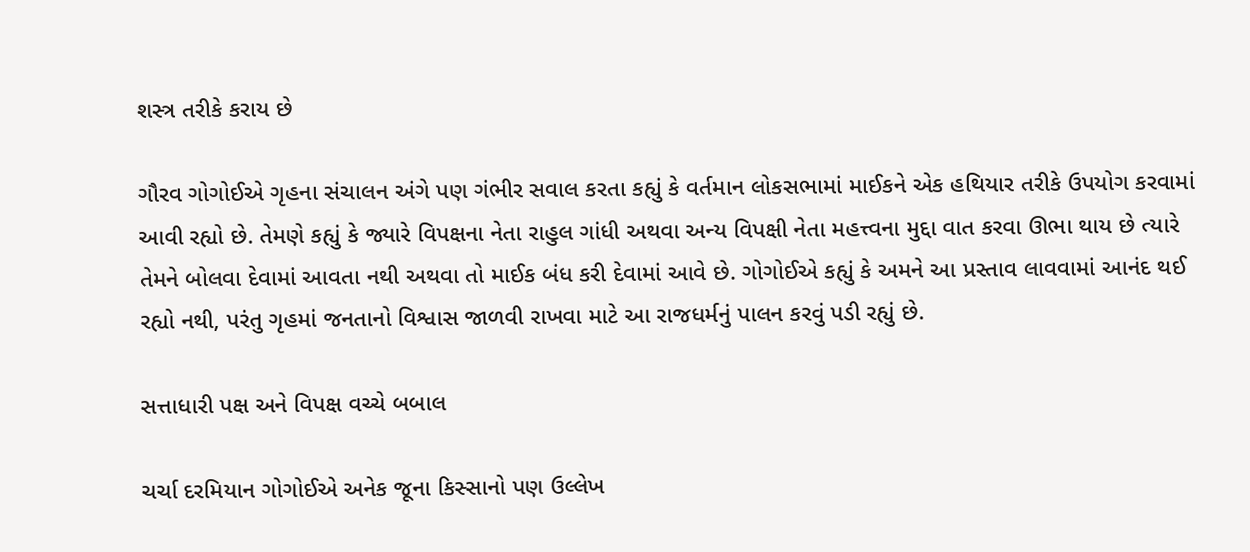શસ્ત્ર તરીકે કરાય છે

ગૌરવ ગોગોઈએ ગૃહના સંચાલન અંગે પણ ગંભીર સવાલ કરતા કહ્યું કે વર્તમાન લોકસભામાં માઈકને એક હથિયાર તરીકે ઉપયોગ કરવામાં આવી રહ્યો છે. તેમણે કહ્યું કે જ્યારે વિપક્ષના નેતા રાહુલ ગાંધી અથવા અન્ય વિપક્ષી નેતા મહત્ત્વના મુદ્દા વાત કરવા ઊભા થાય છે ત્યારે તેમને બોલવા દેવામાં આવતા નથી અથવા તો માઈક બંધ કરી દેવામાં આવે છે. ગોગોઈએ કહ્યું કે અમને આ પ્રસ્તાવ લાવવામાં આનંદ થઈ રહ્યો નથી, પરંતુ ગૃહમાં જનતાનો વિશ્વાસ જાળવી રાખવા માટે આ રાજધર્મનું પાલન કરવું પડી રહ્યું છે.

સત્તાધારી પક્ષ અને વિપક્ષ વચ્ચે બબાલ

ચર્ચા દરમિયાન ગોગોઈએ અનેક જૂના કિસ્સાનો પણ ઉલ્લેખ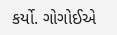કર્યો. ગોગોઈએ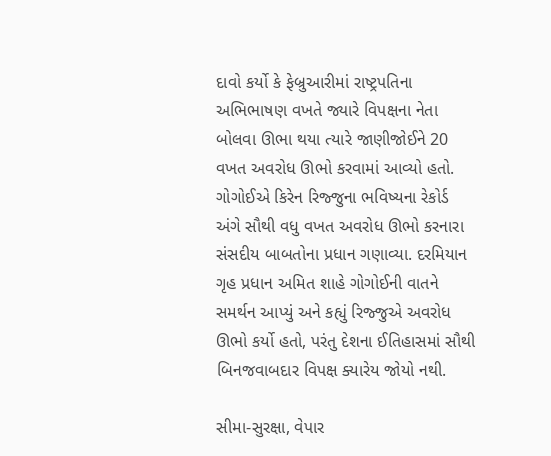દાવો કર્યો કે ફેબ્રુઆરીમાં રાષ્ટ્રપતિના અભિભાષણ વખતે જ્યારે વિપક્ષના નેતા બોલવા ઊભા થયા ત્યારે જાણીજોઈને 20 વખત અવરોધ ઊભો કરવામાં આવ્યો હતો. ગોગોઈએ કિરેન રિજ્જુના ભવિષ્યના રેકોર્ડ અંગે સૌથી વધુ વખત અવરોધ ઊભો કરનારા સંસદીય બાબતોના પ્રધાન ગણાવ્યા. દરમિયાન ગૃહ પ્રધાન અમિત શાહે ગોગોઈની વાતને સમર્થન આપ્યું અને કહ્યું રિજ્જુએ અવરોધ ઊભો કર્યો હતો, પરંતુ દેશના ઈતિહાસમાં સૌથી બિનજવાબદાર વિપક્ષ ક્યારેય જોયો નથી.

સીમા-સુરક્ષા, વેપાર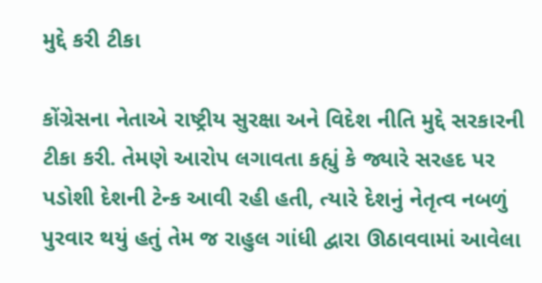મુદ્દે કરી ટીકા

કોંગ્રેસના નેતાએ રાષ્ટ્રીય સુરક્ષા અને વિદેશ નીતિ મુદ્દે સરકારની ટીકા કરી. તેમણે આરોપ લગાવતા કહ્યું કે જ્યારે સરહદ પર પડોશી દેશની ટેન્ક આવી રહી હતી, ત્યારે દેશનું નેતૃત્વ નબળું પુરવાર થયું હતું તેમ જ રાહુલ ગાંધી દ્વારા ઊઠાવવામાં આવેલા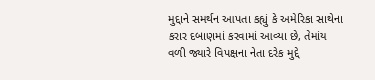મુદ્દાને સમર્થન આપતા કહ્યું કે અમેરિકા સાથેના કરાર દબાણમાં કરવામાં આવ્યા છે, તેમાંય વળી જ્યારે વિપક્ષના નેતા દરેક મુદ્દે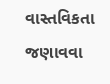વાસ્તવિકતા જણાવવા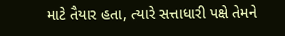માટે તૈયાર હતા, ત્યારે સત્તાધારી પક્ષે તેમને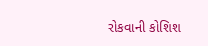રોકવાની કોશિશ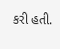કરી હતી.